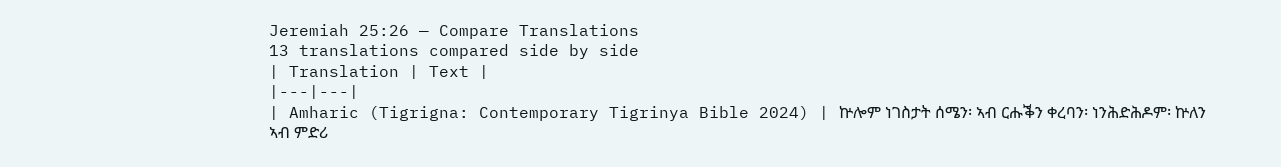Jeremiah 25:26 — Compare Translations
13 translations compared side by side
| Translation | Text |
|---|---|
| Amharic (Tigrigna: Contemporary Tigrinya Bible 2024) | ኵሎም ነገስታት ሰሜን፡ ኣብ ርሑቕን ቀረባን፡ ነንሕድሕዶም፡ ኵለን ኣብ ምድሪ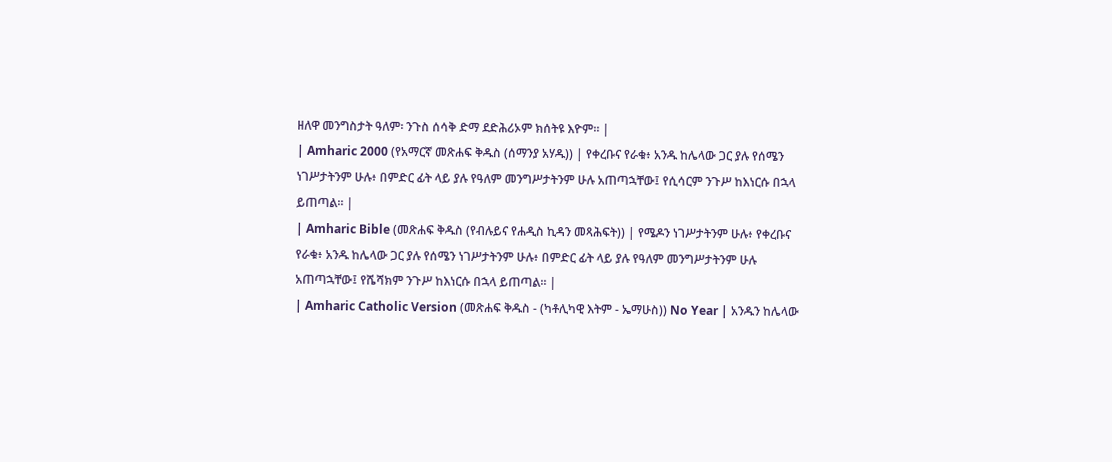ዘለዋ መንግስታት ዓለም፡ ንጉስ ሰሳቅ ድማ ደድሕሪኦም ክሰትዩ እዮም። |
| Amharic 2000 (የአማርኛ መጽሐፍ ቅዱስ (ሰማንያ አሃዱ)) | የቀረቡና የራቁ፥ አንዱ ከሌላው ጋር ያሉ የሰሜን ነገሥታትንም ሁሉ፥ በምድር ፊት ላይ ያሉ የዓለም መንግሥታትንም ሁሉ አጠጣኋቸው፤ የሲሳርም ንጉሥ ከእነርሱ በኋላ ይጠጣል። |
| Amharic Bible (መጽሐፍ ቅዱስ (የብሉይና የሐዲስ ኪዳን መጻሕፍት)) | የሜዶን ነገሥታትንም ሁሉ፥ የቀረቡና የራቁ፥ አንዱ ከሌላው ጋር ያሉ የሰሜን ነገሥታትንም ሁሉ፥ በምድር ፊት ላይ ያሉ የዓለም መንግሥታትንም ሁሉ አጠጣኋቸው፤ የሼሻክም ንጉሥ ከእነርሱ በኋላ ይጠጣል። |
| Amharic Catholic Version (መጽሐፍ ቅዱስ - (ካቶሊካዊ እትም - ኤማሁስ)) No Year | አንዱን ከሌላው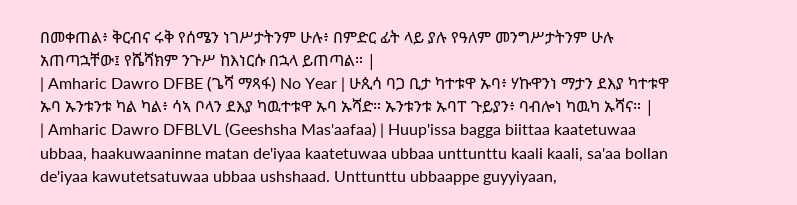በመቀጠል፥ ቅርብና ሩቅ የሰሜን ነገሥታትንም ሁሉ፥ በምድር ፊት ላይ ያሉ የዓለም መንግሥታትንም ሁሉ አጠጣኋቸው፤ የሼሻክም ንጉሥ ከእነርሱ በኋላ ይጠጣል። |
| Amharic Dawro DFBE (ጌሻ ማጻፋ) No Year | ሁጲሳ ባጋ ቢታ ካተቱዋ ኡባ፥ ሃኩዋንነ ማታን ደእያ ካተቱዋ ኡባ ኡንቱንቱ ካል ካል፥ ሳኣ ቦላን ደእያ ካዉተቱዋ ኡባ ኡሻድ። ኡንቱንቱ ኡባፐ ጉይያን፥ ባብሎነ ካዉካ ኡሻና። |
| Amharic Dawro DFBLVL (Geeshsha Mas'aafaa) | Huup'issa bagga biittaa kaatetuwaa ubbaa, haakuwaaninne matan de'iyaa kaatetuwaa ubbaa unttunttu kaali kaali, sa'aa bollan de'iyaa kawutetsatuwaa ubbaa ushshaad. Unttunttu ubbaappe guyyiyaan,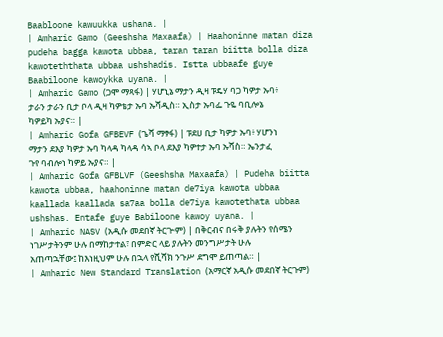Baabloone kawuukka ushana. |
| Amharic Gamo (Geeshsha Maxaafa) | Haahoninne matan diza pudeha bagga kawota ubbaa, taran taran biitta bolla diza kawoteththata ubbaa ushshadis. Istta ubbaafe guye Baabiloone kawoykka uyana. |
| Amharic Gamo (ጋሞ ማጻፋ) | ሃሆኒኔ ማታን ዲዛ ፑዴሃ ባጋ ካዎታ ኡባ፥ ታራን ታራን ቢታ ቦላ ዲዛ ካዎቴታ ኡባ ኡሻዲስ። ኢስታ ኡባፌ ጉዬ ባቢሎኔ ካዎይካ ኡያና። |
| Amharic Gofa GFBEVF (ጌሻ ማፃፋ) | ፑደሀ ቢታ ካዎታ ኡባ፥ ሃሆንነ ማታን ደእያ ካዎታ ኡባ ካላዳ ካላዳ ሳኣ ቦላ ደእያ ካዎተታ ኡባ ኡሻስ። ኤንታፈ ጉየ ባብሎነ ካዎይ ኡያና። |
| Amharic Gofa GFBLVF (Geeshsha Maxaafa) | Pudeha biitta kawota ubbaa, haahoninne matan de7iya kawota ubbaa kaallada kaallada sa7aa bolla de7iya kawotethata ubbaa ushshas. Entafe guye Babiloone kawoy uyana. |
| Amharic NASV (አዲሱ መደበኛ ትርጒም) | በቅርብና በሩቅ ያሉትን የሰሜን ነገሥታትንም ሁሉ በማከታተል፣ በምድር ላይ ያሉትን መንግሥታት ሁሉ አጠጣኋቸው፤ ከእነዚህም ሁሉ በኋላ የሺሻክ ንጉሥ ደግሞ ይጠጣል። |
| Amharic New Standard Translation (አማርኛ አዲሱ መደበኛ ትርጉም)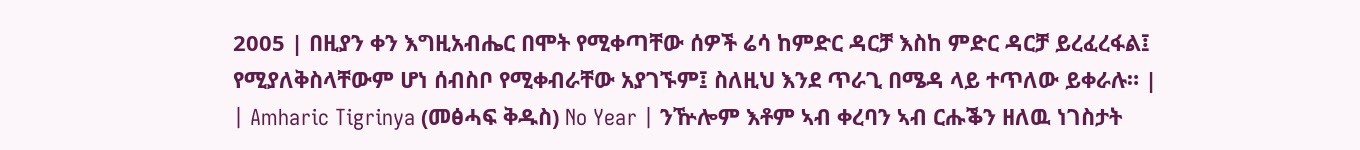2005 | በዚያን ቀን እግዚአብሔር በሞት የሚቀጣቸው ሰዎች ሬሳ ከምድር ዳርቻ እስከ ምድር ዳርቻ ይረፈረፋል፤ የሚያለቅስላቸውም ሆነ ሰብስቦ የሚቀብራቸው አያገኙም፤ ስለዚህ እንደ ጥራጊ በሜዳ ላይ ተጥለው ይቀራሉ። |
| Amharic Tigrinya (መፅሓፍ ቅዱስ) No Year | ንዅሎም እቶም ኣብ ቀረባን ኣብ ርሑቕን ዘለዉ ነገስታት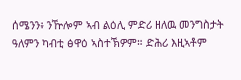ሰሜንን፥ ንዅሎም ኣብ ልዕሊ ምድሪ ዘለዉ መንግስታት ዓለምን ካብቲ ፅዋዕ ኣስተኽዎም። ድሕሪ እዚኣቶም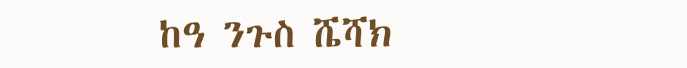ከዓ ንጉስ ሼሻክ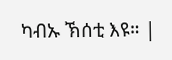ካብኡ ኽሰቲ እዩ። |